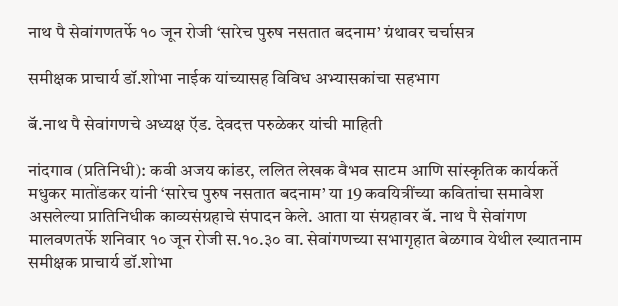नाथ पै सेवांगणतर्फे १० जून रोजी ‘सारेच पुरुष नसतात बदनाम’ ग्रंथावर चर्चासत्र

समीक्षक प्राचार्य डॉ.शोभा नाईक यांच्यासह विविध अभ्यासकांचा सहभाग

बॅ.नाथ पै सेवांगणचे अध्यक्ष ऍड. देवदत्त परुळेकर यांची माहिती

नांदगाव (प्रतिनिधी): कवी अजय कांडर, ललित लेखक वैभव साटम आणि सांस्कृतिक कार्यकर्ते मधुकर मातोंडकर यांनी ‘सारेच पुरुष नसतात बदनाम’ या 19 कवयित्रींच्या कवितांचा समावेश असलेल्या प्रातिनिधीक काव्यसंग्रहाचे संपादन केले. आता या संग्रहावर बॅ. नाथ पै सेवांगण मालवणतर्फे शनिवार १० जून रोजी स.१०.३० वा. सेवांगणच्या सभागृहात बेळगाव येथील ख्यातनाम समीक्षक प्राचार्य डॉ.शोभा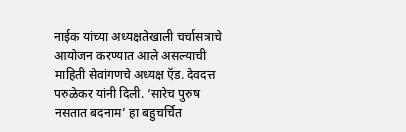नाईक यांच्या अध्यक्षतेखाली चर्चासत्राचे आयोजन करण्यात आले असल्याची माहिती सेवांगणचे अध्यक्ष ऍड. देवदत्त परुळेकर यांनी दिली. ‘सारेच पुरुष नसतात बदनाम’ हा बहुचर्चित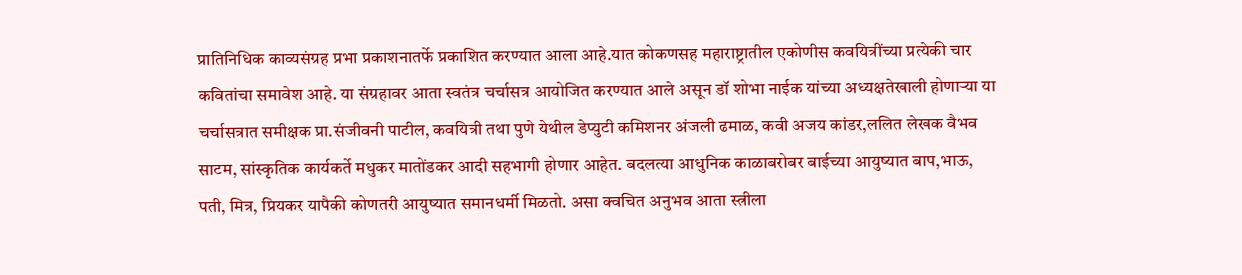प्रातिनिधिक काव्यसंग्रह प्रभा प्रकाशनातर्फे प्रकाशित करण्यात आला आहे.यात कोकणसह महाराष्ट्रातील एकोणीस कवयित्रींच्या प्रत्येकी चार कवितांचा समावेश आहे. या संग्रहावर आता स्वतंत्र चर्चासत्र आयोजित करण्यात आले असून डॉ शोभा नाईक यांच्या अध्यक्षतेखाली होणाऱ्या या चर्चासत्रात समीक्षक प्रा.संजीवनी पाटील, कवयित्री तथा पुणे येथील डेप्युटी कमिशनर अंजली ढमाळ, कवी अजय कांडर,ललित लेखक वैभव साटम, सांस्कृतिक कार्यकर्ते मधुकर मातोंडकर आदी सहभागी होणार आहेत. बदलत्या आधुनिक काळाबरोबर बाईच्या आयुष्यात बाप,भाऊ, पती, मित्र, प्रियकर यापैकी कोणतरी आयुष्यात समानधर्मी मिळतो. असा क्वचित अनुभव आता स्त्रीला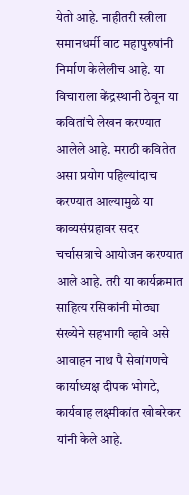येतो आहे. नाहीतरी स्त्रीला समानधर्मी वाट महापुरुषांनी निर्माण केलेलीच आहे. या विचाराला केंद्रस्थानी ठेवून या कवितांचे लेखन करण्यात आलेले आहे. मराठी कवितेत असा प्रयोग पहिल्यांदाच करण्यात आल्यामुळे या काव्यसंग्रहावर सदर चर्चासत्राचे आयोजन करण्यात आले आहे. तरी या कार्यक्रमात साहित्य रसिकांनी मोठ्या संख्येने सहभागी व्हावे असे आवाहन नाथ पै सेवांगणचे कार्याध्यक्ष दीपक भोगटे, कार्यवाह लक्ष्मीकांत खोबरेकर यांनी केले आहे.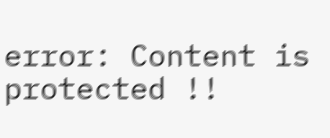error: Content is protected !!